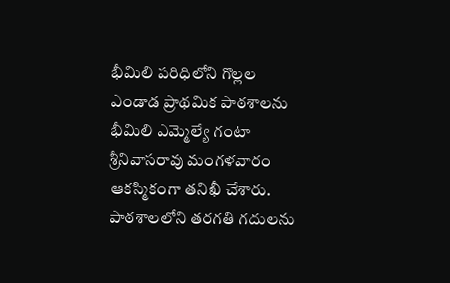భీమిలి పరిధిలోని గొల్లల ఎండాడ ప్రాథమిక పాఠశాలను భీమిలి ఎమ్మెల్యే గంటా శ్రీనివాసరావు మంగళవారం ఆకస్మికంగా తనిఖీ చేశారు. పాఠశాలలోని తరగతి గదులను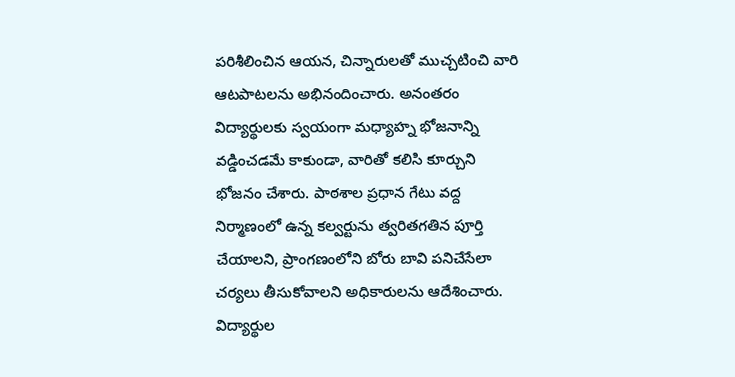పరిశీలించిన ఆయన, చిన్నారులతో ముచ్చటించి వారి ఆటపాటలను అభినందించారు. అనంతరం విద్యార్థులకు స్వయంగా మధ్యాహ్న భోజనాన్ని వడ్డించడమే కాకుండా, వారితో కలిసి కూర్చుని భోజనం చేశారు. పాఠశాల ప్రధాన గేటు వద్ద నిర్మాణంలో ఉన్న కల్వర్టును త్వరితగతిన పూర్తి చేయాలని, ప్రాంగణంలోని బోరు బావి పనిచేసేలా చర్యలు తీసుకోవాలని అధికారులను ఆదేశించారు. విద్యార్థుల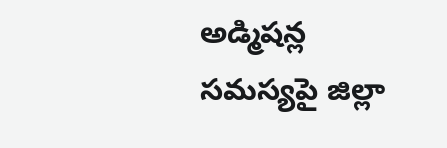అడ్మిషన్ల సమస్యపై జిల్లా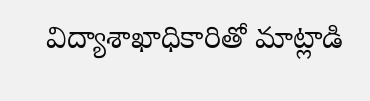విద్యాశాఖాధికారితో మాట్లాడి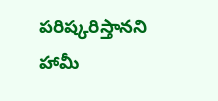పరిష్కరిస్తానని హామీ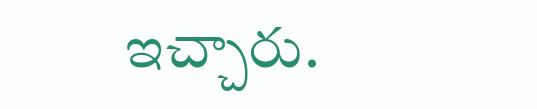ఇచ్చారు.